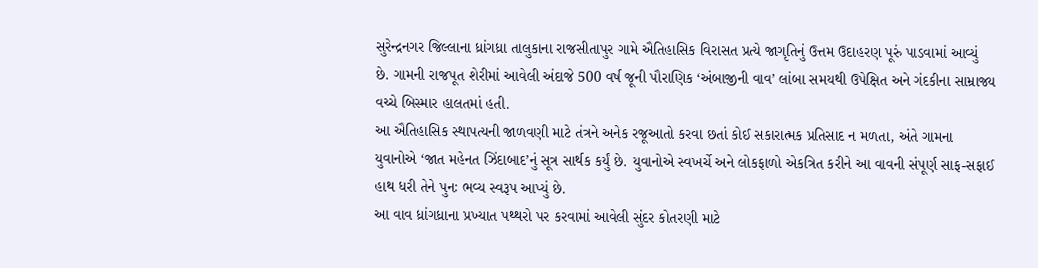સુરેન્દ્રનગર જિલ્લાના ધ્રાંગધ્રા તાલુકાના રાજસીતાપુર ગામે ઐતિહાસિક વિરાસત પ્રત્યે જાગૃતિનું ઉત્તમ ઉદાહરણ પૂરું પાડવામાં આવ્યું છે. ગામની રાજપૂત શેરીમાં આવેલી અંદાજે 500 વર્ષ જૂની પૌરાણિક ‘અંબાજીની વાવ’ લાંબા સમયથી ઉપેક્ષિત અને ગંદકીના સામ્રાજ્ય વચ્ચે બિસ્માર હાલતમાં હતી.
આ ઐતિહાસિક સ્થાપત્યની જાળવણી માટે તંત્રને અનેક રજૂઆતો કરવા છતાં કોઈ સકારાત્મક પ્રતિસાદ ન મળતા, અંતે ગામના યુવાનોએ ‘જાત મહેનત ઝિંદાબાદ’નું સૂત્ર સાર્થક કર્યું છે. યુવાનોએ સ્વખર્ચે અને લોકફાળો એકત્રિત કરીને આ વાવની સંપૂર્ણ સાફ-સફાઈ હાથ ધરી તેને પુનઃ ભવ્ય સ્વરૂપ આપ્યું છે.
આ વાવ ધ્રાંગધ્રાના પ્રખ્યાત પથ્થરો પર કરવામાં આવેલી સુંદર કોતરણી માટે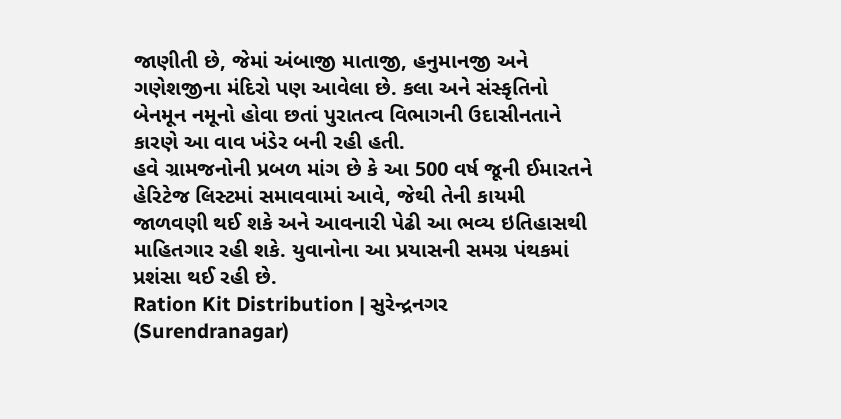જાણીતી છે, જેમાં અંબાજી માતાજી, હનુમાનજી અને ગણેશજીના મંદિરો પણ આવેલા છે. કલા અને સંસ્કૃતિનો બેનમૂન નમૂનો હોવા છતાં પુરાતત્વ વિભાગની ઉદાસીનતાને કારણે આ વાવ ખંડેર બની રહી હતી.
હવે ગ્રામજનોની પ્રબળ માંગ છે કે આ 500 વર્ષ જૂની ઈમારતને હેરિટેજ લિસ્ટમાં સમાવવામાં આવે, જેથી તેની કાયમી જાળવણી થઈ શકે અને આવનારી પેઢી આ ભવ્ય ઇતિહાસથી માહિતગાર રહી શકે. યુવાનોના આ પ્રયાસની સમગ્ર પંથકમાં પ્રશંસા થઈ રહી છે.
Ration Kit Distribution | સુરેન્દ્રનગર (Surendranagar)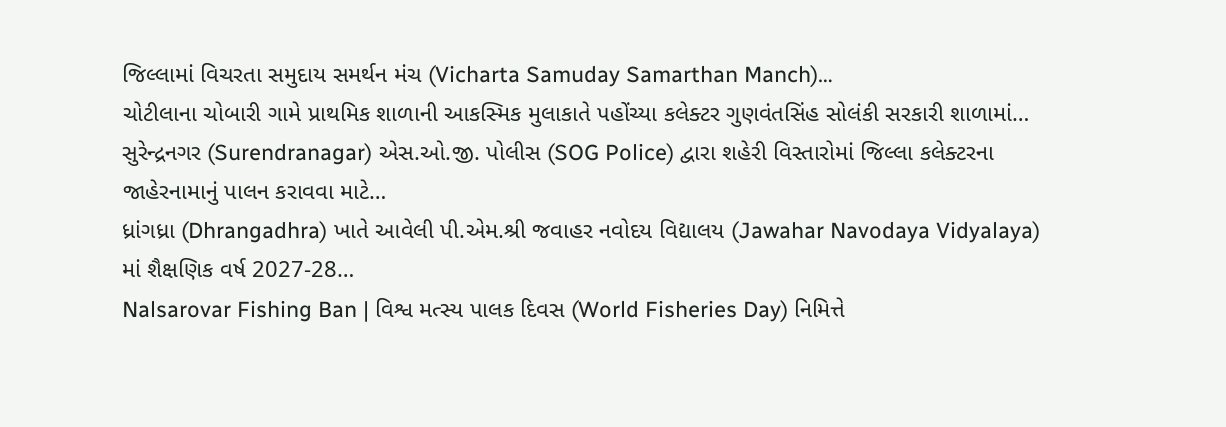જિલ્લામાં વિચરતા સમુદાય સમર્થન મંચ (Vicharta Samuday Samarthan Manch)…
ચોટીલાના ચોબારી ગામે પ્રાથમિક શાળાની આકસ્મિક મુલાકાતે પહોંચ્યા કલેક્ટર ગુણવંતસિંહ સોલંકી સરકારી શાળામાં…
સુરેન્દ્રનગર (Surendranagar) એસ.ઓ.જી. પોલીસ (SOG Police) દ્વારા શહેરી વિસ્તારોમાં જિલ્લા કલેક્ટરના જાહેરનામાનું પાલન કરાવવા માટે…
ધ્રાંગધ્રા (Dhrangadhra) ખાતે આવેલી પી.એમ.શ્રી જવાહર નવોદય વિદ્યાલય (Jawahar Navodaya Vidyalaya) માં શૈક્ષણિક વર્ષ 2027-28…
Nalsarovar Fishing Ban | વિશ્વ મત્સ્ય પાલક દિવસ (World Fisheries Day) નિમિત્તે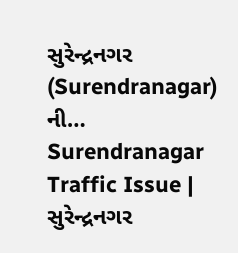સુરેન્દ્રનગર (Surendranagar) ની…
Surendranagar Traffic Issue | સુરેન્દ્રનગર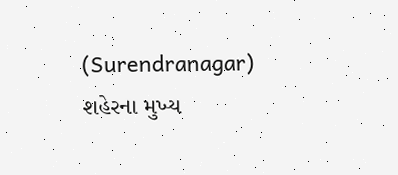(Surendranagar) શહેરના મુખ્ય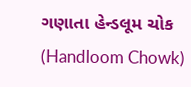ગણાતા હેન્ડલૂમ ચોક (Handloom Chowk)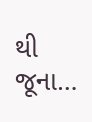થી જૂના…